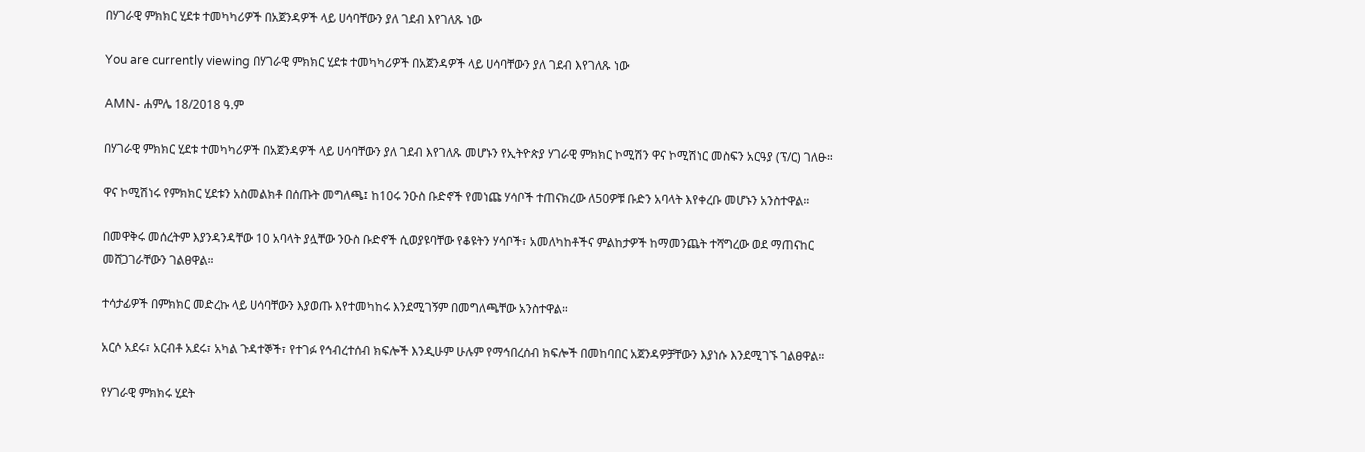በሃገራዊ ምክክር ሂደቱ ተመካካሪዎች በአጀንዳዎች ላይ ሀሳባቸውን ያለ ገደብ እየገለጹ ነው

You are currently viewing በሃገራዊ ምክክር ሂደቱ ተመካካሪዎች በአጀንዳዎች ላይ ሀሳባቸውን ያለ ገደብ እየገለጹ ነው

AMN- ሐምሌ 18/2018 ዓ.ም

በሃገራዊ ምክክር ሂደቱ ተመካካሪዎች በአጀንዳዎች ላይ ሀሳባቸውን ያለ ገደብ እየገለጹ መሆኑን የኢትዮጵያ ሃገራዊ ምክክር ኮሚሽን ዋና ኮሚሽነር መስፍን አርዓያ (ፕ/ር) ገለፁ።

ዋና ኮሚሽነሩ የምክክር ሂደቱን አስመልክቶ በሰጡት መግለጫ፤ ከ10ሩ ንዑስ ቡድኖች የመነጩ ሃሳቦች ተጠናክረው ለ50ዎቹ ቡድን አባላት እየቀረቡ መሆኑን አንስተዋል።

በመዋቅሩ መሰረትም እያንዳንዳቸው 10 አባላት ያሏቸው ንዑስ ቡድኖች ሲወያዩባቸው የቆዩትን ሃሳቦች፣ አመለካከቶችና ምልከታዎች ከማመንጨት ተሻግረው ወደ ማጠናከር መሸጋገራቸውን ገልፀዋል።

ተሳታፊዎች በምክክር መድረኩ ላይ ሀሳባቸውን እያወጡ እየተመካከሩ እንደሚገኝም በመግለጫቸው አንስተዋል።

አርሶ አደሩ፣ አርብቶ አደሩ፣ አካል ጉዳተኞች፣ የተገፉ የኅብረተሰብ ክፍሎች እንዲሁም ሁሉም የማኅበረሰብ ክፍሎች በመከባበር አጀንዳዎቻቸውን እያነሱ እንደሚገኙ ገልፀዋል።

የሃገራዊ ምክክሩ ሂደት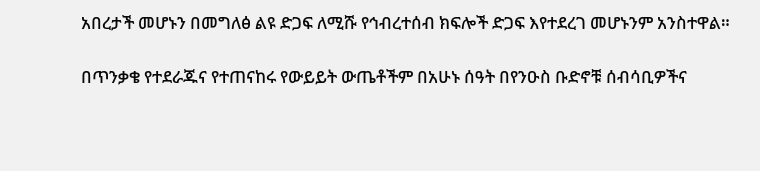አበረታች መሆኑን በመግለፅ ልዩ ድጋፍ ለሚሹ የኅብረተሰብ ክፍሎች ድጋፍ እየተደረገ መሆኑንም አንስተዋል።

በጥንቃቄ የተደራጁና የተጠናከሩ የውይይት ውጤቶችም በአሁኑ ሰዓት በየንዑስ ቡድኖቹ ሰብሳቢዎችና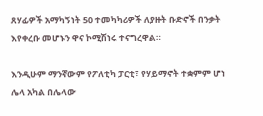ጸሃፊዎች አማካኝነት 50 ተመካካሪዎች ለያዙት ቡድኖች በንቃት እየቀረቡ መሆኑን ዋና ኮሚሽነሩ ተናግረዋል።

እንዲሁም ማንኛውም የፖለቲካ ፓርቲ፣ የሃይማኖት ተቋምም ሆነ ሌላ አካል በሌላው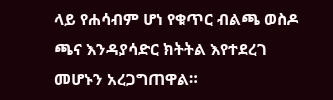ላይ የሐሳብም ሆነ የቁጥር ብልጫ ወስዶ ጫና እንዳያሳድር ክትትል እየተደረገ መሆኑን አረጋግጠዋል።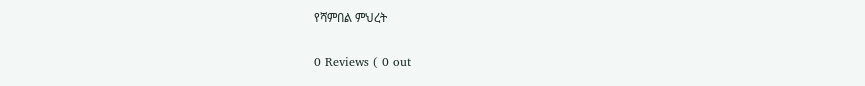የሻምበል ምህረት

0 Reviews ( 0 out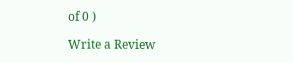of 0 )

Write a Review